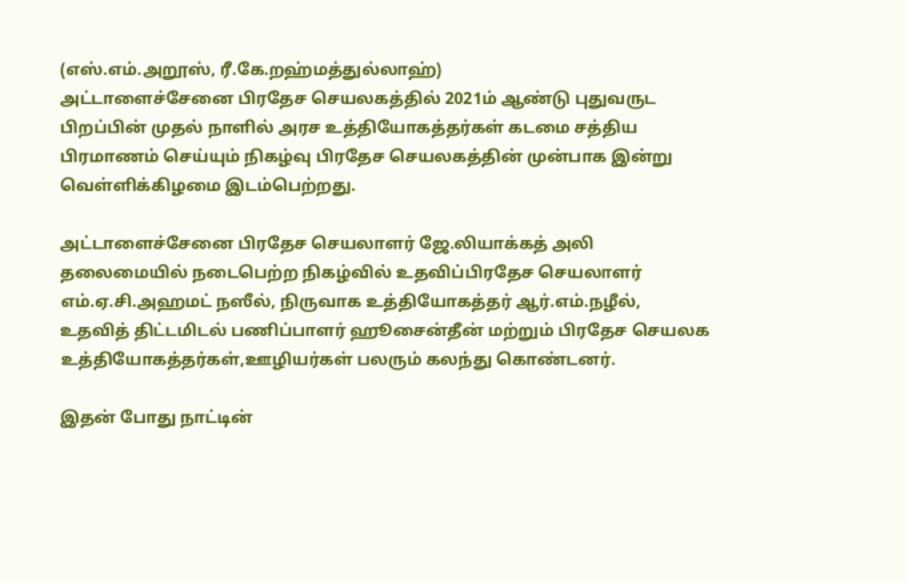(எஸ்.எம்.அறூஸ், ரீ.கே.றஹ்மத்துல்லாஹ்)
அட்டாளைச்சேனை பிரதேச செயலகத்தில் 2021ம் ஆண்டு புதுவருட பிறப்பின் முதல் நாளில் அரச உத்தியோகத்தர்கள் கடமை சத்திய பிரமாணம் செய்யும் நிகழ்வு பிரதேச செயலகத்தின் முன்பாக இன்று வெள்ளிக்கிழமை இடம்பெற்றது.

அட்டாளைச்சேனை பிரதேச செயலாளர் ஜே.லியாக்கத் அலி தலைமையில் நடைபெற்ற நிகழ்வில் உதவிப்பிரதேச செயலாளர் எம்.ஏ.சி.அஹமட் நஸீல், நிருவாக உத்தியோகத்தர் ஆர்.எம்.நழீல், உதவித் திட்டமிடல் பணிப்பாளர் ஹூசைன்தீன் மற்றும் பிரதேச செயலக உத்தியோகத்தர்கள்,ஊழியர்கள் பலரும் கலந்து கொண்டனர்.

இதன் போது நாட்டின்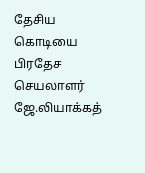தேசிய கொடியை பிரதேச செயலாளர் ஜே.லியாக்கத்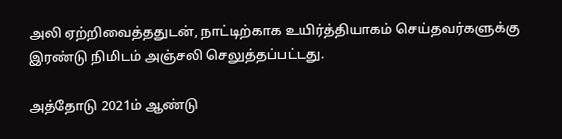அலி ஏற்றிவைத்ததுடன், நாட்டிற்காக உயிர்த்தியாகம் செய்தவர்களுக்கு இரண்டு நிமிடம் அஞ்சலி செலுத்தப்பட்டது.

அத்தோடு 2021ம் ஆண்டு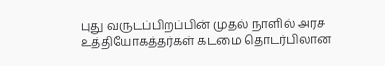புது வருடப்பிறப்பின் முதல் நாளில் அரச உத்தியோகத்தர்கள் கடமை தொடர்பிலான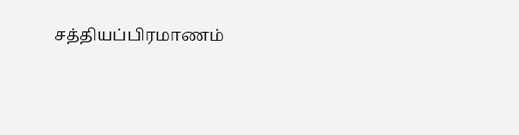சத்தியப்பிரமாணம்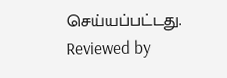செய்யப்பட்டது.
Reviewed by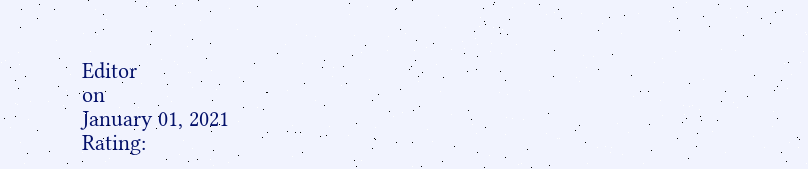Editor
on
January 01, 2021
Rating: